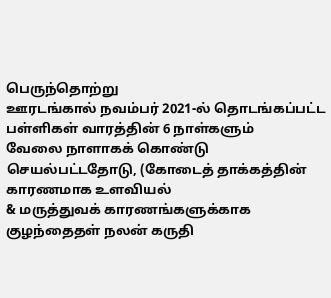பெருந்தொற்று
ஊரடங்கால் நவம்பர் 2021-ல் தொடங்கப்பட்ட பள்ளிகள் வாரத்தின் 6 நாள்களும்
வேலை நாளாகக் கொண்டு செயல்பட்டதோடு, (கோடைத் தாக்கத்தின் காரணமாக உளவியல்
& மருத்துவக் காரணங்களுக்காக குழந்தைதள் நலன் கருதி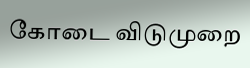கோடை விடுமுறை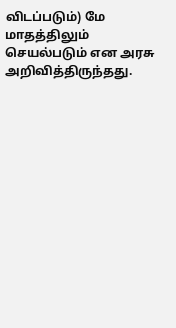விடப்படும்) மே மாதத்திலும் செயல்படும் என அரசு அறிவித்திருந்தது.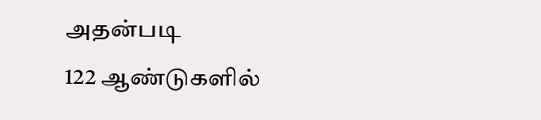அதன்படி
122 ஆண்டுகளில்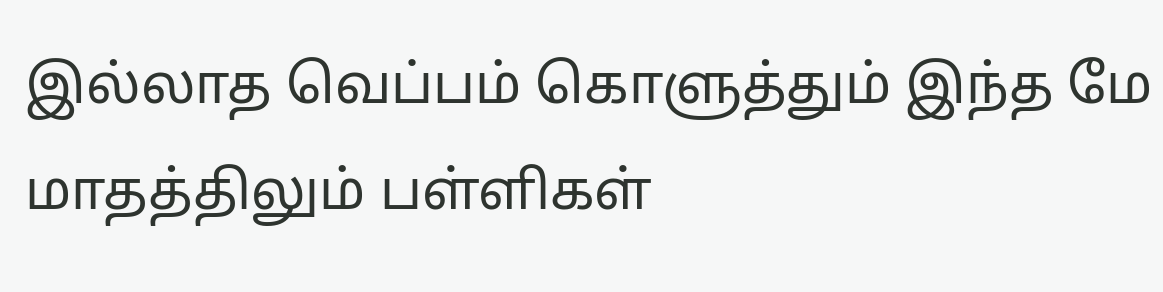இல்லாத வெப்பம் கொளுத்தும் இந்த மே மாதத்திலும் பள்ளிகள்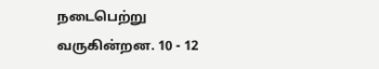நடைபெற்று வருகின்றன. 10 - 12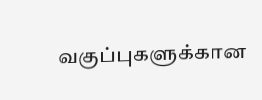வகுப்புகளுக்கான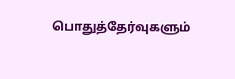பொதுத்தேர்வுகளும்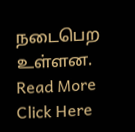நடைபெற
உள்ளன. Read More Click Here